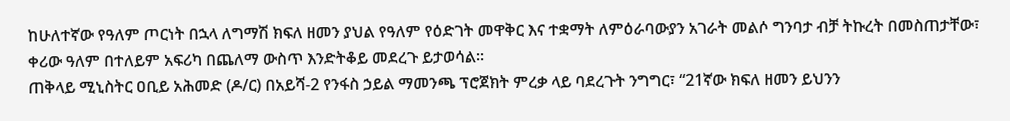ከሁለተኛው የዓለም ጦርነት በኋላ ለግማሽ ክፍለ ዘመን ያህል የዓለም የዕድገት መዋቅር እና ተቋማት ለምዕራባውያን አገራት መልሶ ግንባታ ብቻ ትኩረት በመስጠታቸው፣ ቀሪው ዓለም በተለይም አፍሪካ በጨለማ ውስጥ እንድትቆይ መደረጉ ይታወሳል።
ጠቅላይ ሚኒስትር ዐቢይ አሕመድ (ዶ/ር) በአይሻ-2 የንፋስ ኃይል ማመንጫ ፕሮጀክት ምረቃ ላይ ባደረጉት ንግግር፣ “21ኛው ክፍለ ዘመን ይህንን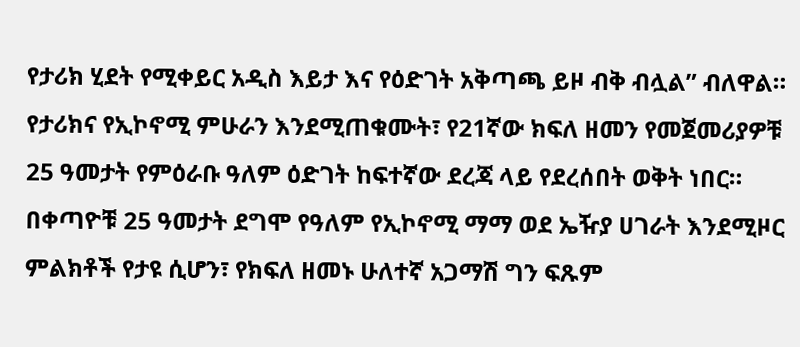የታሪክ ሂደት የሚቀይር አዲስ እይታ እና የዕድገት አቅጣጫ ይዞ ብቅ ብሏል” ብለዋል።
የታሪክና የኢኮኖሚ ምሁራን እንደሚጠቁሙት፣ የ21ኛው ክፍለ ዘመን የመጀመሪያዎቹ 25 ዓመታት የምዕራቡ ዓለም ዕድገት ከፍተኛው ደረጃ ላይ የደረሰበት ወቅት ነበር።
በቀጣዮቹ 25 ዓመታት ደግሞ የዓለም የኢኮኖሚ ማማ ወደ ኤዥያ ሀገራት እንደሚዞር ምልክቶች የታዩ ሲሆን፣ የክፍለ ዘመኑ ሁለተኛ አጋማሽ ግን ፍጹም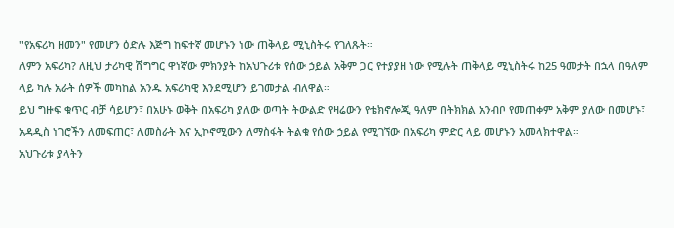"የአፍሪካ ዘመን" የመሆን ዕድሉ እጅግ ከፍተኛ መሆኑን ነው ጠቅላይ ሚኒስትሩ የገለጹት።
ለምን አፍሪካ? ለዚህ ታሪካዊ ሽግግር ዋነኛው ምክንያት ከአህጉሪቱ የሰው ኃይል አቅም ጋር የተያያዘ ነው የሚሉት ጠቅላይ ሚኒስትሩ ከ25 ዓመታት በኋላ በዓለም ላይ ካሉ አራት ሰዎች መካከል አንዱ አፍሪካዊ እንደሚሆን ይገመታል ብለዋል።
ይህ ግዙፍ ቁጥር ብቻ ሳይሆን፣ በአሁኑ ወቅት በአፍሪካ ያለው ወጣት ትውልድ የዛሬውን የቴክኖሎጂ ዓለም በትክክል አንብቦ የመጠቀም አቅም ያለው በመሆኑ፣ አዳዲስ ነገሮችን ለመፍጠር፣ ለመስራት እና ኢኮኖሚውን ለማስፋት ትልቁ የሰው ኃይል የሚገኘው በአፍሪካ ምድር ላይ መሆኑን አመላክተዋል።
አህጉሪቱ ያላትን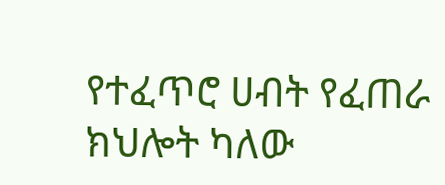የተፈጥሮ ሀብት የፈጠራ ክህሎት ካለው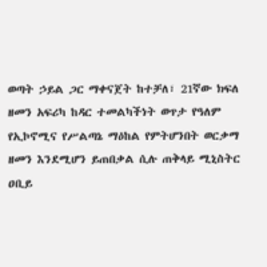ወጣት ኃይል ጋር ማቀናጀት ከተቻለ፣ 21ኛው ክፍለ ዘመን አፍሪካ ከዳር ተመልካችነት ወጥታ የዓለም የኢኮኖሚና የሥልጣኔ ማዕከል የምትሆንበት ወርቃማ ዘመን እንደሚሆን ይጠበቃል ሲሉ ጠቅላይ ሚኒስትር ዐቢይ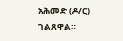አሕመድ (ዶ/ር) ገልጸዋል።